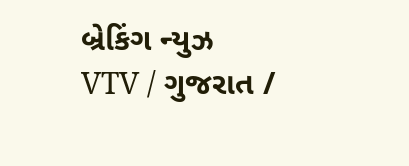બ્રેકિંગ ન્યુઝ
VTV / ગુજરાત /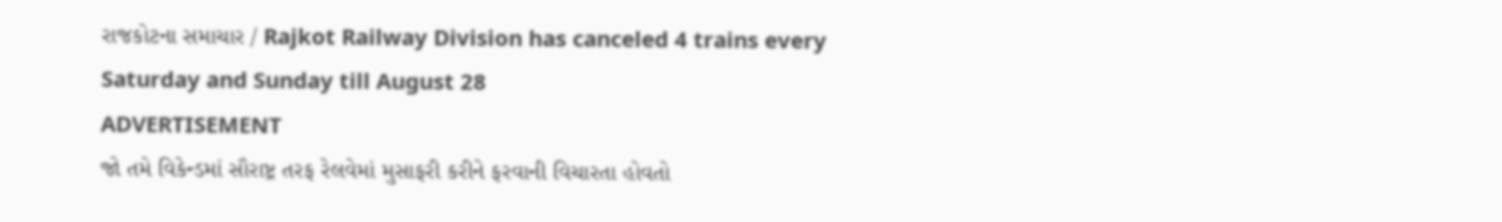રાજકોટના સમાચાર / Rajkot Railway Division has canceled 4 trains every Saturday and Sunday till August 28
ADVERTISEMENT
જો તમે વિકેન્ડમાં સૌરાષ્ટ્ર તરફ રેલવેમાં મુસાફરી કરીને ફરવાની વિચારતા હોવતો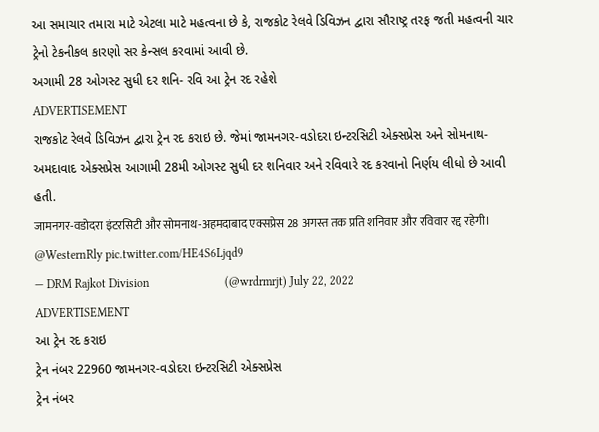આ સમાચાર તમારા માટે એટલા માટે મહત્વના છે કે, રાજકોટ રેલવે ડિવિઝન દ્વારા સૌરાષ્ટ્ર તરફ જતી મહત્વની ચાર ટ્રેનો ટેકનીકલ કારણો સર કેન્સલ કરવામાં આવી છે.
અગામી 28 ઓગસ્ટ સુધી દર શનિ- રવિ આ ટ્રેન રદ રહેશે
ADVERTISEMENT
રાજકોટ રેલવે ડિવિઝન દ્વારા ટ્રેન રદ કરાઇ છે. જેમાં જામનગર-વડોદરા ઇન્ટરસિટી એક્સપ્રેસ અને સોમનાથ-અમદાવાદ એક્સપ્રેસ આગામી 28મી ઓગસ્ટ સુધી દર શનિવાર અને રવિવારે રદ કરવાનો નિર્ણય લીધો છે આવી હતી.
जामनगर-वडोदरा इंटरसिटी और सोमनाथ-अहमदाबाद एक्सप्रेस 28 अगस्त तक प्रति शनिवार और रविवार रद्द रहेगी। @WesternRly pic.twitter.com/HE4S6Ljqd9
— DRM Rajkot Division                         (@wrdrmrjt) July 22, 2022
ADVERTISEMENT
આ ટ્રેન રદ કરાઇ
ટ્રેન નંબર 22960 જામનગર-વડોદરા ઇન્ટરસિટી એક્સપ્રેસ
ટ્રેન નંબર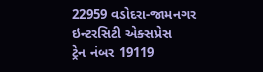22959 વડોદરા-જામનગર ઇન્ટરસિટી એક્સપ્રેસ
ટ્રેન નંબર 19119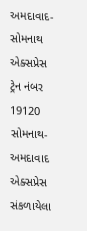અમદાવાદ-સોમનાથ એક્સપ્રેસ
ટ્રેન નંબર 19120 સોમનાથ-અમદાવાદ એક્સપ્રેસ
સંકળાયેલા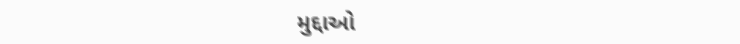મુદ્દાઓ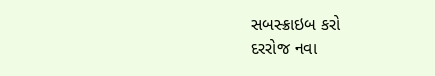સબસ્ક્રાઇબ કરો
દરરોજ નવા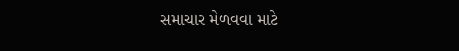સમાચાર મેળવવા માટે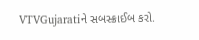VTVGujaratiને સબસ્ક્રાઈબ કરો.